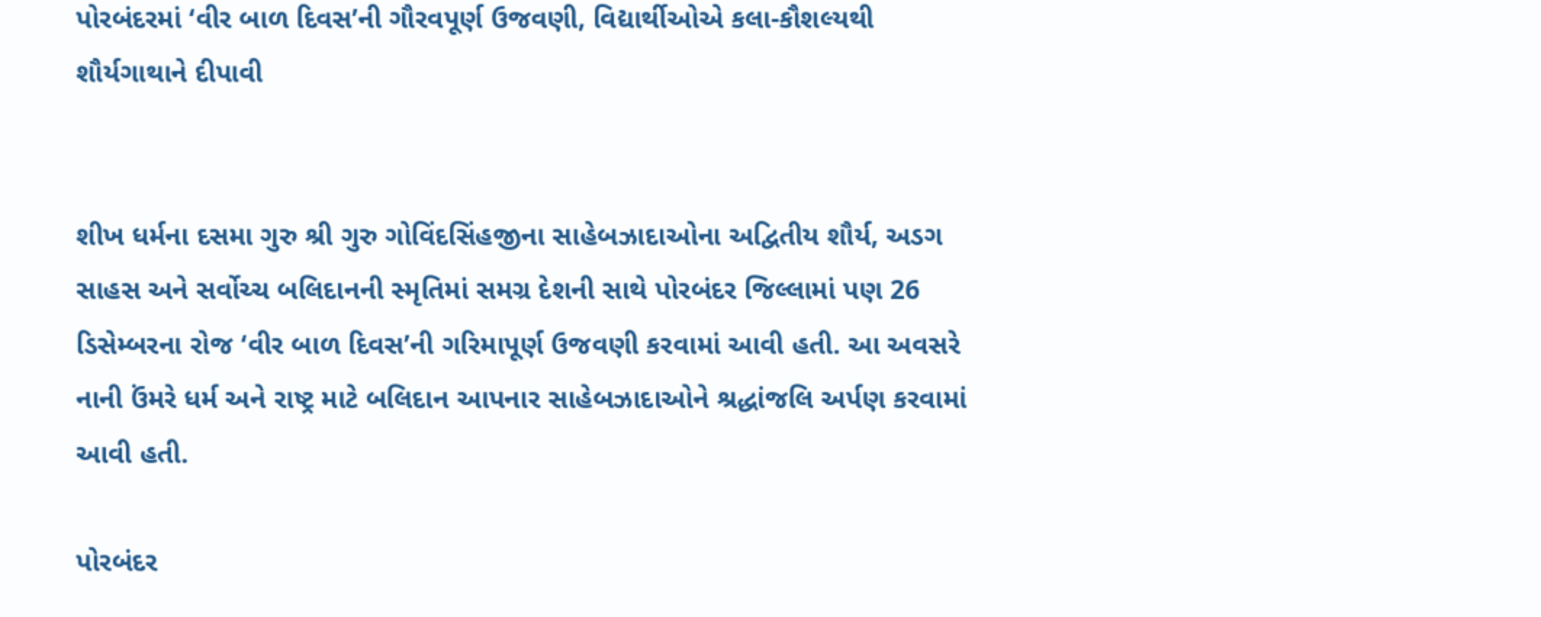પોરબંદરમાં ‘વીર બાળ દિવસ’ની ગૌરવપૂર્ણ ઉજવણી, વિદ્યાર્થીઓએ કલા-કૌશલ્યથી શૌર્યગાથાને દીપાવી


શીખ ધર્મના દસમા ગુરુ શ્રી ગુરુ ગોવિંદસિંહજીના સાહેબઝાદાઓના અદ્વિતીય શૌર્ય, અડગ સાહસ અને સર્વોચ્ચ બલિદાનની સ્મૃતિમાં સમગ્ર દેશની સાથે પોરબંદર જિલ્લામાં પણ 26 ડિસેમ્બરના રોજ ‘વીર બાળ દિવસ’ની ગરિમાપૂર્ણ ઉજવણી કરવામાં આવી હતી. આ અવસરે નાની ઉંમરે ધર્મ અને રાષ્ટ્ર માટે બલિદાન આપનાર સાહેબઝાદાઓને શ્રદ્ધાંજલિ અર્પણ કરવામાં આવી હતી.

પોરબંદર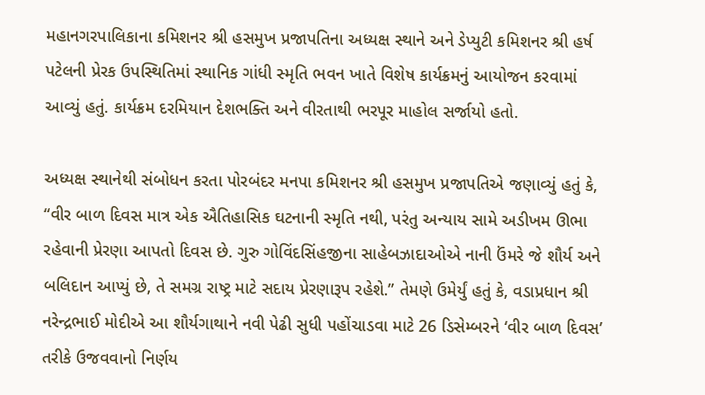મહાનગરપાલિકાના કમિશનર શ્રી હસમુખ પ્રજાપતિના અધ્યક્ષ સ્થાને અને ડેપ્યુટી કમિશનર શ્રી હર્ષ પટેલની પ્રેરક ઉપસ્થિતિમાં સ્થાનિક ગાંધી સ્મૃતિ ભવન ખાતે વિશેષ કાર્યક્રમનું આયોજન કરવામાં આવ્યું હતું. કાર્યક્રમ દરમિયાન દેશભક્તિ અને વીરતાથી ભરપૂર માહોલ સર્જાયો હતો.

અધ્યક્ષ સ્થાનેથી સંબોધન કરતા પોરબંદર મનપા કમિશનર શ્રી હસમુખ પ્રજાપતિએ જણાવ્યું હતું કે, “વીર બાળ દિવસ માત્ર એક ઐતિહાસિક ઘટનાની સ્મૃતિ નથી, પરંતુ અન્યાય સામે અડીખમ ઊભા રહેવાની પ્રેરણા આપતો દિવસ છે. ગુરુ ગોવિંદસિંહજીના સાહેબઝાદાઓએ નાની ઉંમરે જે શૌર્ય અને બલિદાન આપ્યું છે, તે સમગ્ર રાષ્ટ્ર માટે સદાય પ્રેરણારૂપ રહેશે.” તેમણે ઉમેર્યું હતું કે, વડાપ્રધાન શ્રી નરેન્દ્રભાઈ મોદીએ આ શૌર્યગાથાને નવી પેઢી સુધી પહોંચાડવા માટે 26 ડિસેમ્બરને ‘વીર બાળ દિવસ’ તરીકે ઉજવવાનો નિર્ણય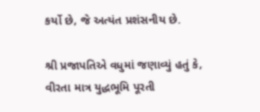કર્યો છે, જે અત્યંત પ્રશંસનીય છે.

શ્રી પ્રજાપતિએ વધુમાં જણાવ્યું હતું કે, વીરતા માત્ર યુદ્ધભૂમિ પૂરતી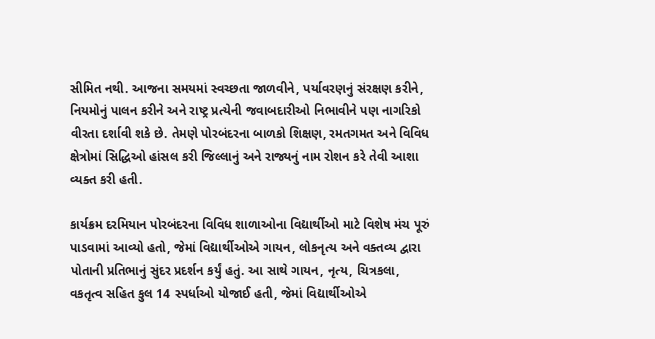સીમિત નથી. આજના સમયમાં સ્વચ્છતા જાળવીને, પર્યાવરણનું સંરક્ષણ કરીને, નિયમોનું પાલન કરીને અને રાષ્ટ્ર પ્રત્યેની જવાબદારીઓ નિભાવીને પણ નાગરિકો વીરતા દર્શાવી શકે છે. તેમણે પોરબંદરના બાળકો શિક્ષણ, રમતગમત અને વિવિધ ક્ષેત્રોમાં સિદ્ધિઓ હાંસલ કરી જિલ્લાનું અને રાજ્યનું નામ રોશન કરે તેવી આશા વ્યક્ત કરી હતી.

કાર્યક્રમ દરમિયાન પોરબંદરના વિવિધ શાળાઓના વિદ્યાર્થીઓ માટે વિશેષ મંચ પૂરું પાડવામાં આવ્યો હતો, જેમાં વિદ્યાર્થીઓએ ગાયન, લોકનૃત્ય અને વક્તવ્ય દ્વારા પોતાની પ્રતિભાનું સુંદર પ્રદર્શન કર્યું હતું. આ સાથે ગાયન, નૃત્ય, ચિત્રકલા, વકતૃત્વ સહિત કુલ 14 સ્પર્ધાઓ યોજાઈ હતી, જેમાં વિદ્યાર્થીઓએ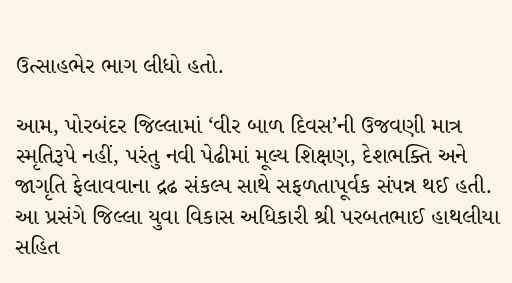ઉત્સાહભેર ભાગ લીધો હતો.

આમ, પોરબંદર જિલ્લામાં ‘વીર બાળ દિવસ’ની ઉજવણી માત્ર સ્મૃતિરૂપે નહીં, પરંતુ નવી પેઢીમાં મૂલ્ય શિક્ષણ, દેશભક્તિ અને જાગૃતિ ફેલાવવાના દ્રઢ સંકલ્પ સાથે સફળતાપૂર્વક સંપન્ન થઈ હતી. આ પ્રસંગે જિલ્લા યુવા વિકાસ અધિકારી શ્રી પરબતભાઈ હાથલીયા સહિત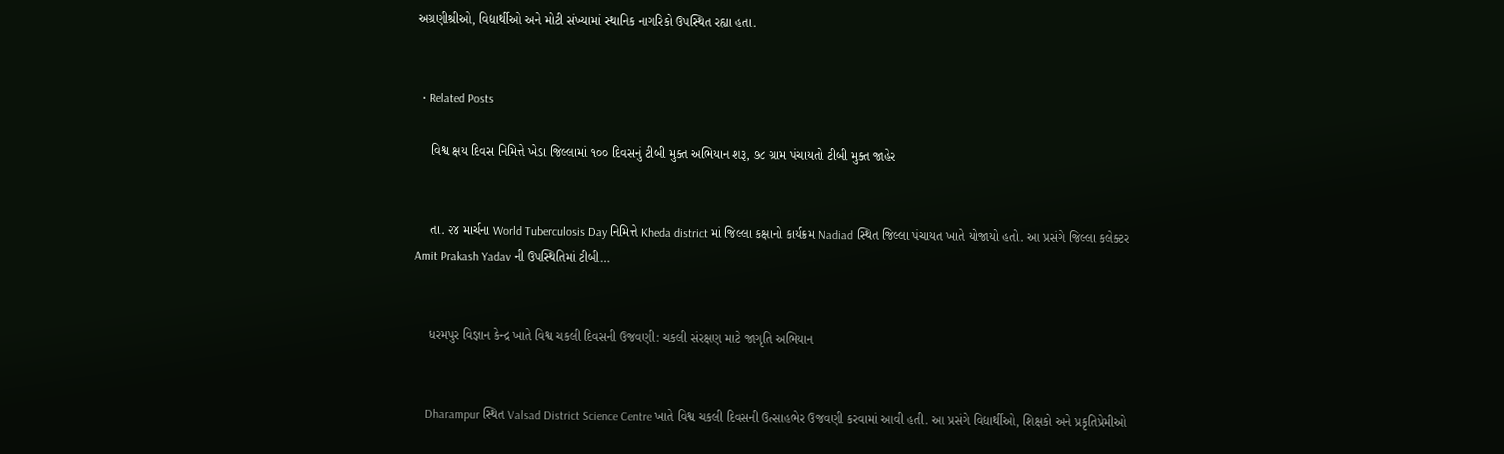અગ્રણીશ્રીઓ, વિદ્યાર્થીઓ અને મોટી સંખ્યામાં સ્થાનિક નાગરિકો ઉપસ્થિત રહ્યા હતા.


  • Related Posts

    વિશ્વ ક્ષય દિવસ નિમિત્તે ખેડા જિલ્લામાં ૧૦૦ દિવસનું ટીબી મુક્ત અભિયાન શરૂ, ૭૮ ગ્રામ પંચાયતો ટીબી મુક્ત જાહેર


    તા. ૨૪ માર્ચના World Tuberculosis Day નિમિત્તે Kheda district માં જિલ્લા કક્ષાનો કાર્યક્રમ Nadiad સ્થિત જિલ્લા પંચાયત ખાતે યોજાયો હતો. આ પ્રસંગે જિલ્લા કલેક્ટર Amit Prakash Yadav ની ઉપસ્થિતિમાં ટીબી…


    ધરમપુર વિજ્ઞાન કેન્દ્ર ખાતે વિશ્વ ચકલી દિવસની ઉજવણી: ચકલી સંરક્ષણ માટે જાગૃતિ અભિયાન


    Dharampur સ્થિત Valsad District Science Centre ખાતે વિશ્વ ચકલી દિવસની ઉત્સાહભેર ઉજવણી કરવામાં આવી હતી. આ પ્રસંગે વિદ્યાર્થીઓ, શિક્ષકો અને પ્રકૃતિપ્રેમીઓ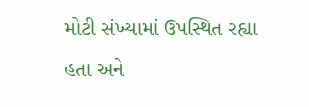મોટી સંખ્યામાં ઉપસ્થિત રહ્યા હતા અને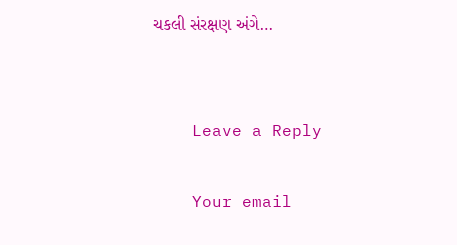ચકલી સંરક્ષણ અંગે…


    Leave a Reply

    Your email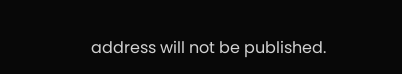address will not be published.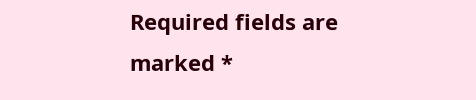Required fields are marked *